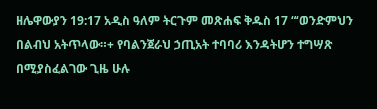ዘሌዋውያን 19:17 አዲስ ዓለም ትርጉም መጽሐፍ ቅዱስ 17 “‘ወንድምህን በልብህ አትጥላው።+ የባልንጀራህ ኃጢአት ተባባሪ እንዳትሆን ተግሣጽ በሚያስፈልገው ጊዜ ሁሉ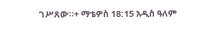ገሥጸው።+ ማቴዎስ 18:15 አዲስ ዓለም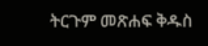ትርጉም መጽሐፍ ቅዱስ